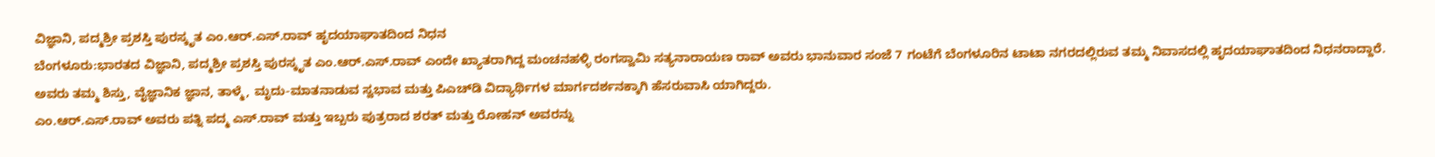ವಿಜ್ಞಾನಿ, ಪದ್ಮಶ್ರೀ ಪ್ರಶಸ್ತಿ ಪುರಸ್ಕೃತ ಎಂ.ಆರ್.ಎಸ್.ರಾವ್ ಹೃದಯಾಘಾತದಿಂದ ನಿಧನ
ಬೆಂಗಳೂರು:ಭಾರತದ ವಿಜ್ಞಾನಿ, ಪದ್ಮಶ್ರೀ ಪ್ರಶಸ್ತಿ ಪುರಸ್ಕೃತ ಎಂ.ಆರ್.ಎಸ್.ರಾವ್ ಎಂದೇ ಖ್ಯಾತರಾಗಿದ್ದ ಮಂಚನಹಳ್ಳಿ ರಂಗಸ್ವಾಮಿ ಸತ್ಯನಾರಾಯಣ ರಾವ್ ಅವರು ಭಾನುವಾರ ಸಂಜೆ 7 ಗಂಟೆಗೆ ಬೆಂಗಳೂರಿನ ಟಾಟಾ ನಗರದಲ್ಲಿರುವ ತಮ್ಮ ನಿವಾಸದಲ್ಲಿ ಹೃದಯಾಘಾತದಿಂದ ನಿಧನರಾದ್ದಾರೆ.
ಅವರು ತಮ್ಮ ಶಿಸ್ತು, ವೈಜ್ಞಾನಿಕ ಜ್ಞಾನ, ತಾಳ್ಮೆ, ಮೃದು-ಮಾತನಾಡುವ ಸ್ವಭಾವ ಮತ್ತು ಪಿಎಚ್‌ಡಿ ವಿದ್ಯಾರ್ಥಿಗಳ ಮಾರ್ಗದರ್ಶನಕ್ಕಾಗಿ ಹೆಸರುವಾಸಿ ಯಾಗಿದ್ದರು.
ಎಂ.ಆರ್.ಎಸ್.ರಾವ್ ಅವರು ಪತ್ನಿ ಪದ್ಮ ಎಸ್‌.ರಾವ್ ಮತ್ತು ಇಬ್ಬರು ಪುತ್ರರಾದ ಶರತ್ ಮತ್ತು ರೋಹನ್ ಅವರನ್ನು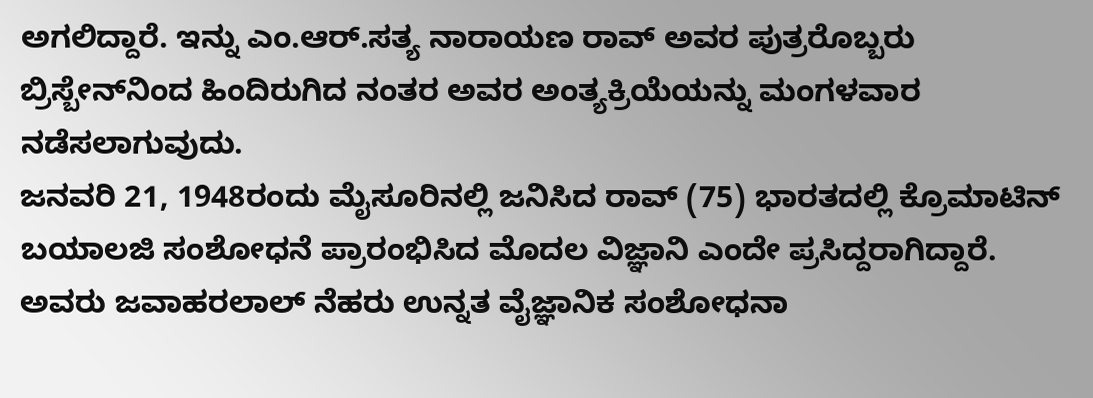ಅಗಲಿದ್ದಾರೆ. ಇನ್ನು ಎಂ.ಆರ್.ಸತ್ಯ ನಾರಾಯಣ ರಾವ್ ಅವರ ಪುತ್ರರೊಬ್ಬರು ಬ್ರಿಸ್ಬೇನ್‌ನಿಂದ ಹಿಂದಿರುಗಿದ ನಂತರ ಅವರ ಅಂತ್ಯಕ್ರಿಯೆಯನ್ನು ಮಂಗಳವಾರ ನಡೆಸಲಾಗುವುದು.
ಜನವರಿ 21, 1948ರಂದು ಮೈಸೂರಿನಲ್ಲಿ ಜನಿಸಿದ ರಾವ್ (75) ಭಾರತದಲ್ಲಿ ಕ್ರೊಮಾಟಿನ್ ಬಯಾಲಜಿ ಸಂಶೋಧನೆ ಪ್ರಾರಂಭಿಸಿದ ಮೊದಲ ವಿಜ್ಞಾನಿ ಎಂದೇ ಪ್ರಸಿದ್ದರಾಗಿದ್ದಾರೆ. ಅವರು ಜವಾಹರಲಾಲ್ ನೆಹರು ಉನ್ನತ ವೈಜ್ಞಾನಿಕ ಸಂಶೋಧನಾ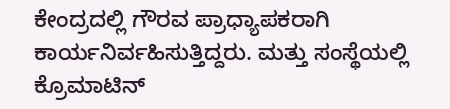ಕೇಂದ್ರದಲ್ಲಿ ಗೌರವ ಪ್ರಾಧ್ಯಾಪಕರಾಗಿ ಕಾರ್ಯನಿರ್ವಹಿಸುತ್ತಿದ್ದರು. ಮತ್ತು ಸಂಸ್ಥೆಯಲ್ಲಿ ಕ್ರೊಮಾಟಿನ್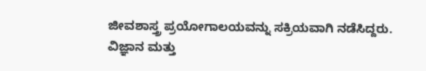ಜೀವಶಾಸ್ತ್ರ ಪ್ರಯೋಗಾಲಯವನ್ನು ಸಕ್ರಿಯವಾಗಿ ನಡೆಸಿದ್ದರು.
ವಿಜ್ಞಾನ ಮತ್ತು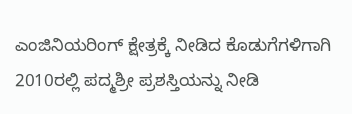ಎಂಜಿನಿಯರಿಂಗ್ ಕ್ಷೇತ್ರಕ್ಕೆ ನೀಡಿದ ಕೊಡುಗೆಗಳಿಗಾಗಿ 2010ರಲ್ಲಿ ಪದ್ಮಶ್ರೀ ಪ್ರಶಸ್ತಿಯನ್ನು ನೀಡಿ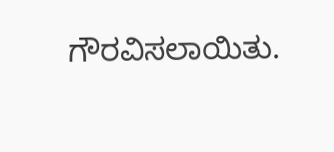ಗೌರವಿಸಲಾಯಿತು.